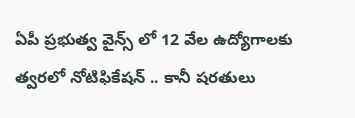ఏపీ ప్రభుత్వ వైన్స్ లో 12 వేల ఉద్యోగాలకు త్వరలో నోటిఫికేషన్ .. కానీ షరతులు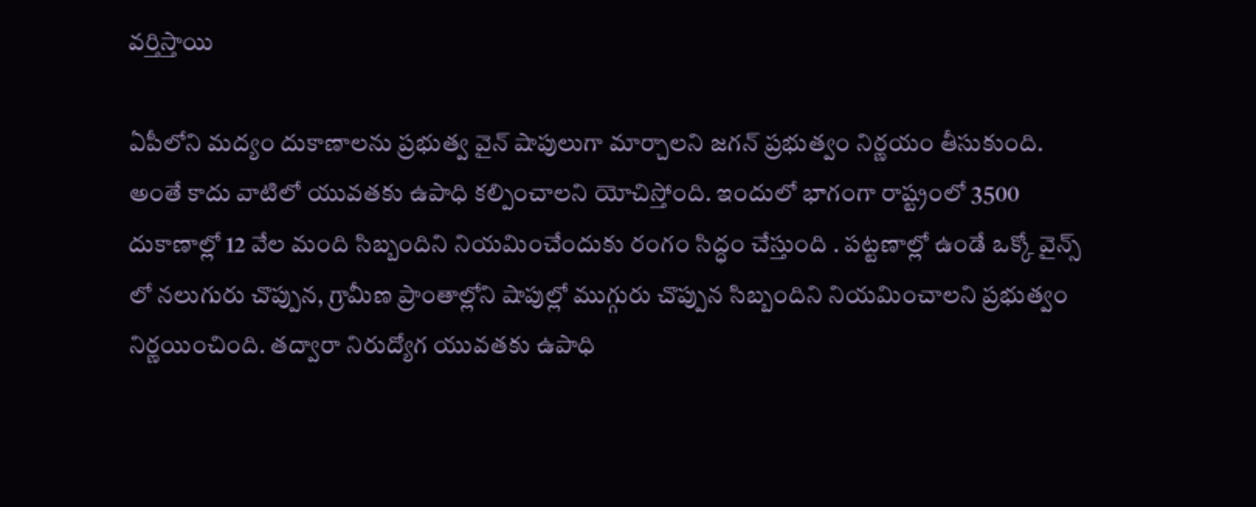వర్తిస్తాయి

ఏపీలోని మద్యం దుకాణాలను ప్రభుత్వ వైన్ షాపులుగా మార్చాలని జగన్ ప్రభుత్వం నిర్ణయం తీసుకుంది. అంతే కాదు వాటిలో యువతకు ఉపాధి కల్పించాలని యోచిస్తోంది. ఇందులో భాగంగా రాష్ట్రంలో 3500 దుకాణాల్లో 12 వేల మంది సిబ్బందిని నియమించేందుకు రంగం సిద్ధం చేస్తుంది . పట్టణాల్లో ఉండే ఒక్కో వైన్స్ లో నలుగురు చొప్పున, గ్రామీణ ప్రాంతాల్లోని షాపుల్లో ముగ్గురు చొప్పున సిబ్బందిని నియమించాలని ప్రభుత్వం నిర్ణయించింది. తద్వారా నిరుద్యోగ యువతకు ఉపాధి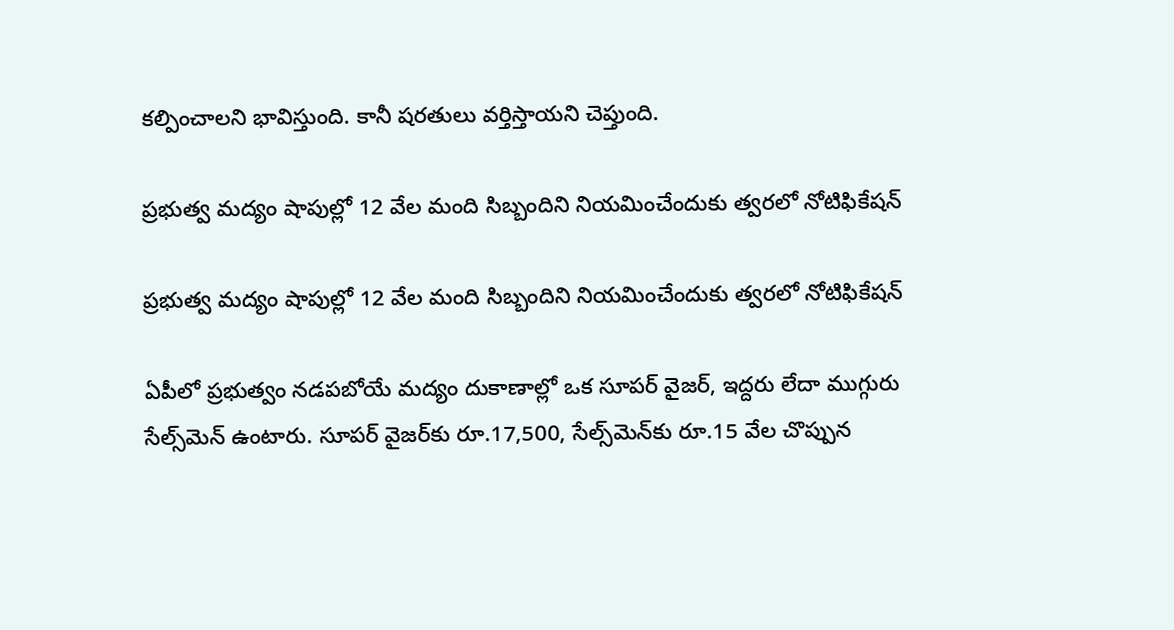కల్పించాలని భావిస్తుంది. కానీ షరతులు వర్తిస్తాయని చెప్తుంది.

ప్రభుత్వ మద్యం షాపుల్లో 12 వేల మంది సిబ్బందిని నియమించేందుకు త్వరలో నోటిఫికేషన్

ప్రభుత్వ మద్యం షాపుల్లో 12 వేల మంది సిబ్బందిని నియమించేందుకు త్వరలో నోటిఫికేషన్

ఏపీలో ప్రభుత్వం నడపబోయే మద్యం దుకాణాల్లో ఒక సూపర్ వైజర్, ఇద్దరు లేదా ముగ్గురు సేల్స్‌మెన్ ఉంటారు. సూపర్ వైజర్‌కు రూ.17,500, సేల్స్‌మెన్‌కు రూ.15 వేల చొప్పున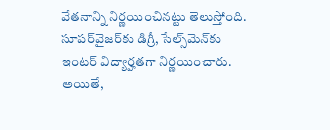వేతనాన్ని నిర్ణయించినట్టు తెలుస్తోంది. సూపర్‌వైజర్‌కు డిగ్రీ, సేల్స్‌మెన్‌కు ఇంటర్‌ విద్యార్హతగా నిర్ణయించారు. అయితే,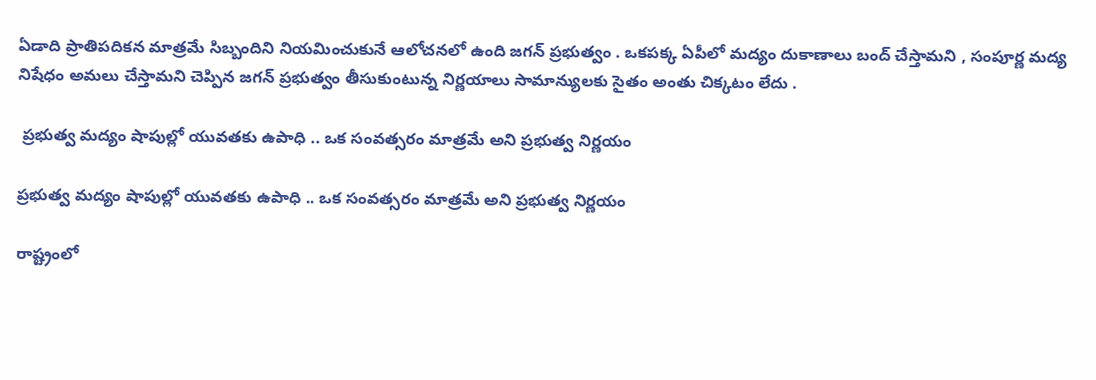ఏడాది ప్రాతిపదికన మాత్రమే సిబ్బందిని నియమించుకునే ఆలోచనలో ఉంది జగన్ ప్రభుత్వం . ఒకపక్క ఏపీలో మద్యం దుకాణాలు బంద్ చేస్తామని , సంపూర్ణ మద్య నిషేధం అమలు చేస్తామని చెప్పిన జగన్ ప్రభుత్వం తీసుకుంటున్న నిర్ణయాలు సామాన్యులకు సైతం అంతు చిక్కటం లేదు .

 ప్రభుత్వ మద్యం షాపుల్లో యువతకు ఉపాధి .. ఒక సంవత్సరం మాత్రమే అని ప్రభుత్వ నిర్ణయం

ప్రభుత్వ మద్యం షాపుల్లో యువతకు ఉపాధి .. ఒక సంవత్సరం మాత్రమే అని ప్రభుత్వ నిర్ణయం

రాష్ట్రంలో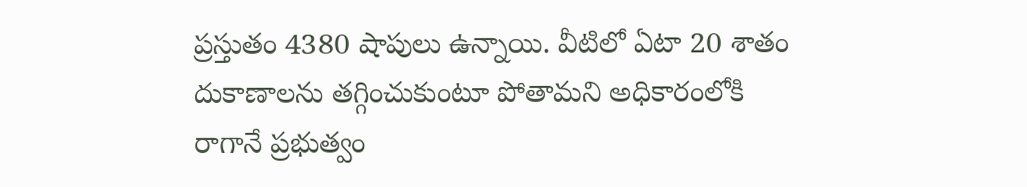ప్రస్తుతం 4380 షాపులు ఉన్నాయి. వీటిలో ఏటా 20 శాతం దుకాణాలను తగ్గించుకుంటూ పోతామని అధికారంలోకి రాగానే ప్రభుత్వం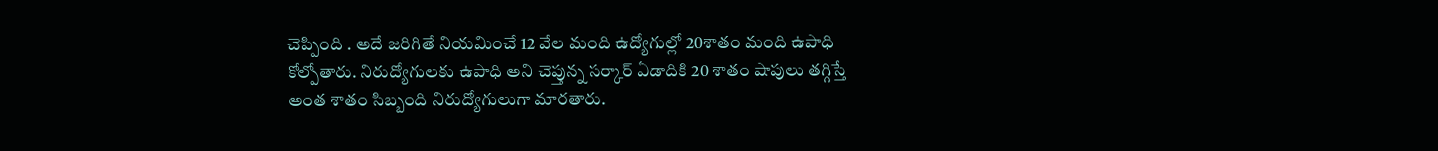చెప్పింది . అదే జరిగితే నియమించే 12 వేల మంది ఉద్యోగుల్లో 20శాతం మంది ఉపాధి కోల్పోతారు. నిరుద్యోగులకు ఉపాధి అని చెప్తున్న సర్కార్ ఏడాదికి 20 శాతం షాపులు తగ్గిస్తే అంత శాతం సిబ్బంది నిరుద్యోగులుగా మారతారు.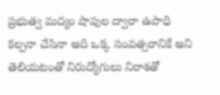ప్రభుత్వ మద్యం షాపుల ద్వారా ఉపాధి కల్పనా చేసినా అది ఒక్క సంవత్సరానికే అని తెలియటంతో నిరుద్యోగులు నిరాశతో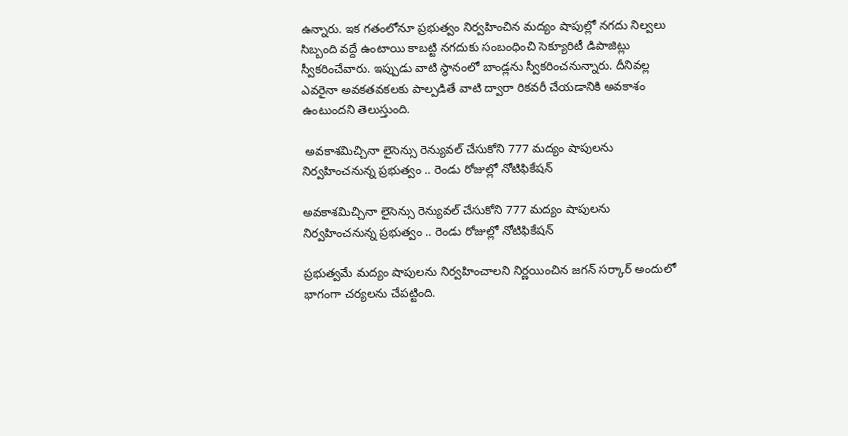ఉన్నారు. ఇక గతంలోనూ ప్రభుత్వం నిర్వహించిన మద్యం షాపుల్లో నగదు నిల్వలు సిబ్బంది వద్దే ఉంటాయి కాబట్టి నగదుకు సంబంధించి సెక్యూరిటీ డిపాజిట్లు స్వీకరించేవారు. ఇప్పుడు వాటి స్థానంలో బాండ్లను స్వీకరించనున్నారు. దీనివల్ల ఎవరైనా అవకతవకలకు పాల్పడితే వాటి ద్వారా రికవరీ చేయడానికి అవకాశం ఉంటుందని తెలుస్తుంది.

 అవకాశమిచ్చినా లైసెన్సు రెన్యువల్‌ చేసుకోని 777 మద్యం షాపులను నిర్వహించనున్న ప్రభుత్వం .. రెండు రోజుల్లో నోటిఫికేషన్

అవకాశమిచ్చినా లైసెన్సు రెన్యువల్‌ చేసుకోని 777 మద్యం షాపులను నిర్వహించనున్న ప్రభుత్వం .. రెండు రోజుల్లో నోటిఫికేషన్

ప్రభుత్వమే మద్యం షాపులను నిర్వహించాలని నిర్ణయించిన జగన్ సర్కార్ అందులో భాగంగా చర్యలను చేపట్టింది.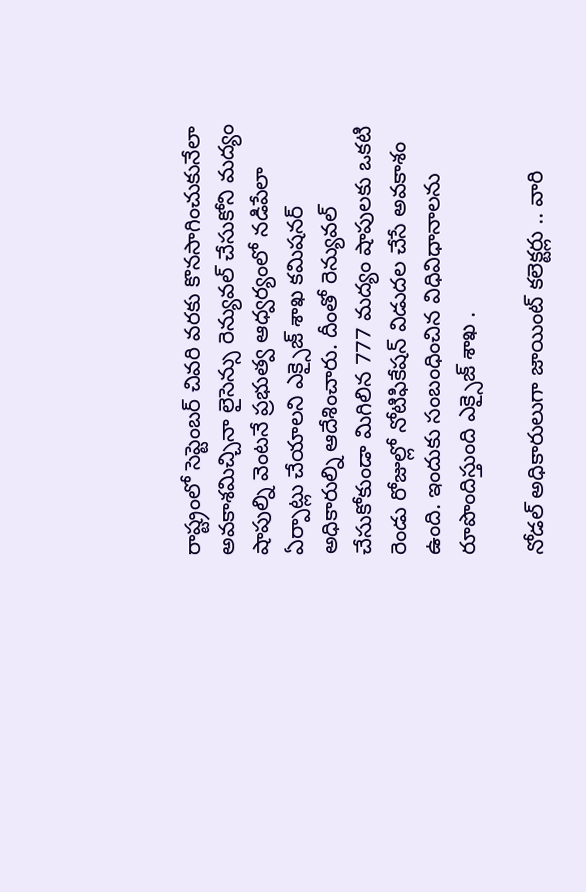రాష్ట్రంలో సెప్టెంబర్‌ చివరి వరకు కొనసాగించుకునేలా అవకాశమిచ్చినా లైసెన్సు రెన్యువల్‌ చేసుకోని మద్యం షాపుల్ని వెంటనే ప్రభుత్వ ఆధ్వర్యంలో నడిపేలా ఏర్పాట్లు చేయాలని ఎక్సైజ్‌ శాఖ కమిషనర్‌ అధికారుల్ని ఆదేశించారు. దీంతో రెన్యువల్ చేసుకోకుండా మిగిలిన 777 మద్యం షాపులకు ఒకటి రెండు రోజుల్లో నోటిఫికేషన్ విడుదల చేసే అవకాశం ఉంది. ఇందుకు సంబంధించిన విధివిధానాలను రూపొందిస్తుంది ఎక్సైజ్ శాఖ .

నోడల్‌ అధికారులుగా జాయింట్ కలెక్టర్లు .. వారి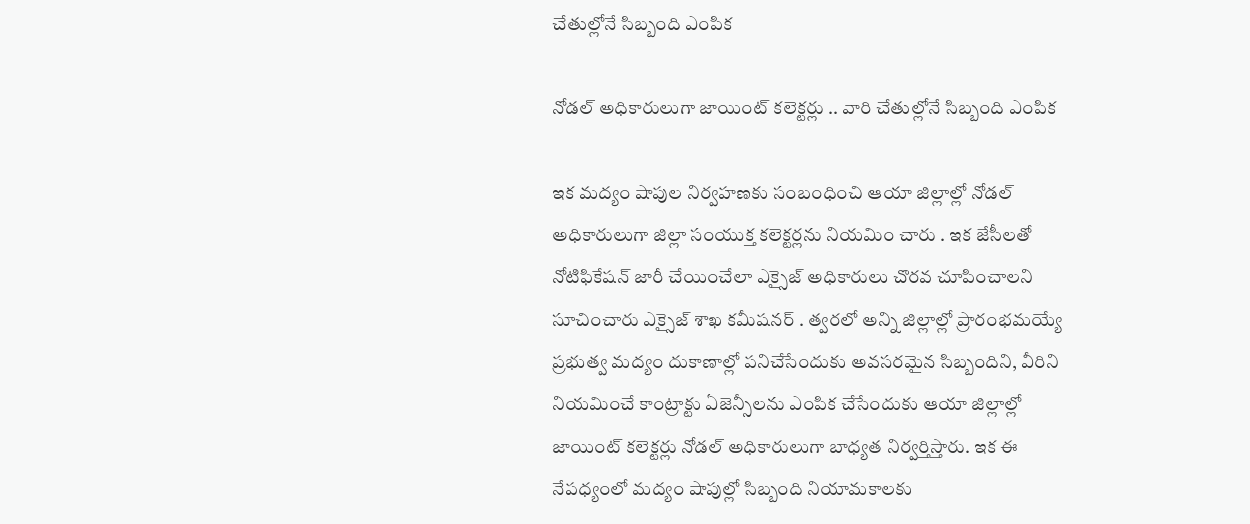చేతుల్లోనే సిబ్బంది ఎంపిక

నోడల్‌ అధికారులుగా జాయింట్ కలెక్టర్లు .. వారి చేతుల్లోనే సిబ్బంది ఎంపిక

ఇక మద్యం షాపుల నిర్వహణకు సంబంధించి ఆయా జిల్లాల్లో నోడల్‌ అధికారులుగా జిల్లా సంయుక్త కలెక్టర్లను నియమిం చారు . ఇక జేసీలతో నోటిఫికేషన్‌ జారీ చేయించేలా ఎక్సైజ్‌ అధికారులు చొరవ చూపించాలని సూచించారు ఎక్సైజ్ శాఖ కమీషనర్ . త్వరలో అన్ని జిల్లాల్లో ప్రారంభమయ్యే ప్రభుత్వ మద్యం దుకాణాల్లో పనిచేసేందుకు అవసరమైన సిబ్బందిని, వీరిని నియమించే కాంట్రాక్టు ఏజెన్సీలను ఎంపిక చేసేందుకు ఆయా జిల్లాల్లో జాయింట్ కలెక్టర్లు నోడల్‌ అధికారులుగా బాధ్యత నిర్వర్తిస్తారు. ఇక ఈ నేపధ్యంలో మద్యం షాపుల్లో సిబ్బంది నియామకాలకు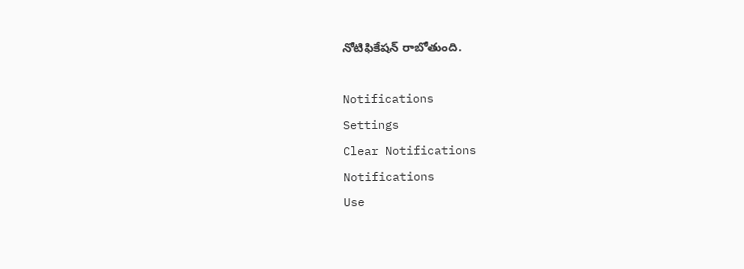నోటిఫికేషన్ రాబోతుంది.

Notifications
Settings
Clear Notifications
Notifications
Use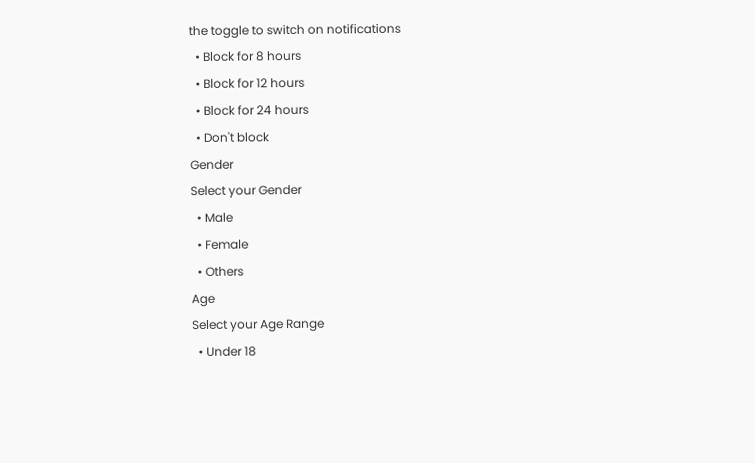the toggle to switch on notifications
  • Block for 8 hours
  • Block for 12 hours
  • Block for 24 hours
  • Don't block
Gender
Select your Gender
  • Male
  • Female
  • Others
Age
Select your Age Range
  • Under 18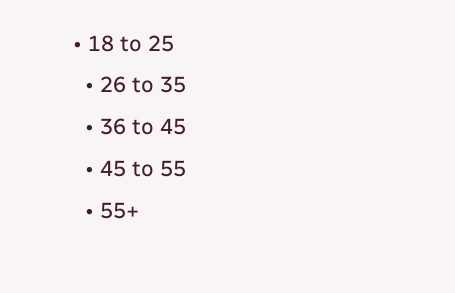• 18 to 25
  • 26 to 35
  • 36 to 45
  • 45 to 55
  • 55+